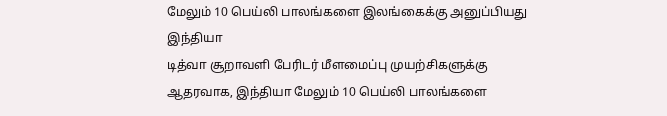மேலும் 10 பெய்லி பாலங்களை இலங்கைக்கு அனுப்பியது இந்தியா
டித்வா சூறாவளி பேரிடர் மீளமைப்பு முயற்சிகளுக்கு ஆதரவாக, இந்தியா மேலும் 10 பெய்லி பாலங்களை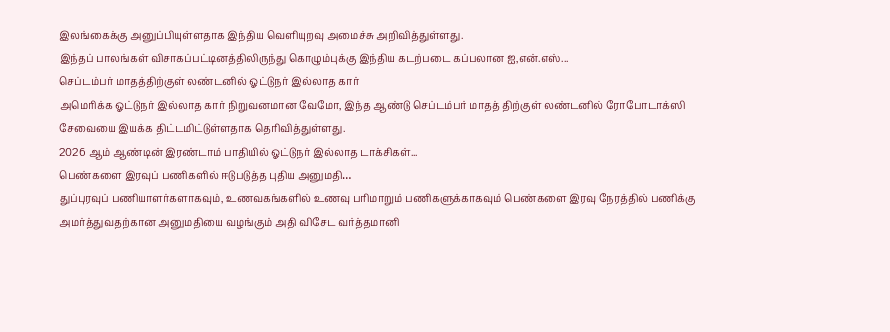இலங்கைக்கு அனுப்பியுள்ளதாக இந்திய வெளியுறவு அமைச்சு அறிவித்துள்ளது.
இந்தப் பாலங்கள் விசாகப்பட்டினத்திலிருந்து கொழும்புக்கு இந்திய கடற்படை கப்பலான ஐ,என்.எஸ்...
செப்டம்பர் மாதத்திற்குள் லண்டனில் ஓட்டுநர் இல்லாத கார்
அமெரிக்க ஓட்டுநர் இல்லாத கார் நிறுவனமான வேமோ, இந்த ஆண்டு செப்டம்பர் மாதத் திற்குள் லண்டனில் ரோபோடாக்ஸி சேவையை இயக்க திட்டமிட்டுள்ளதாக தெரிவித்துள்ளது.
2026 ஆம் ஆண்டின் இரண்டாம் பாதியில் ஓட்டுநர் இல்லாத டாக்சிகள்...
பெண்களை இரவுப் பணிகளில் ஈடுபடுத்த புதிய அனுமதி…
துப்புரவுப் பணியாளர்களாகவும், உணவகங்களில் உணவு பரிமாறும் பணிகளுக்காகவும் பெண்களை இரவு நேரத்தில் பணிக்கு அமர்த்துவதற்கான அனுமதியை வழங்கும் அதி விசேட வர்த்தமானி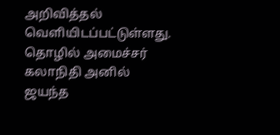அறிவித்தல் வெளியிடப்பட்டுள்ளது.
தொழில் அமைச்சர் கலாநிதி அனில் ஜயந்த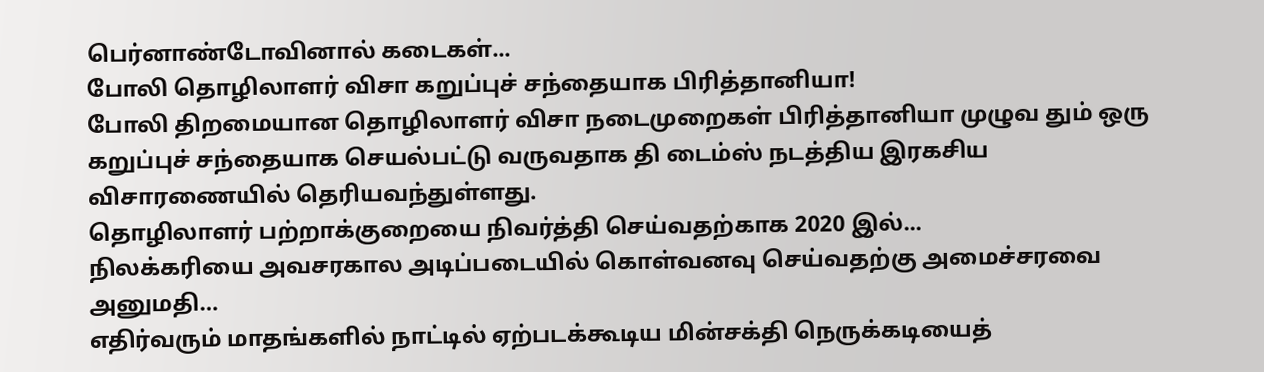பெர்னாண்டோவினால் கடைகள்...
போலி தொழிலாளர் விசா கறுப்புச் சந்தையாக பிரித்தானியா!
போலி திறமையான தொழிலாளர் விசா நடைமுறைகள் பிரித்தானியா முழுவ தும் ஒரு கறுப்புச் சந்தையாக செயல்பட்டு வருவதாக தி டைம்ஸ் நடத்திய இரகசிய விசாரணையில் தெரியவந்துள்ளது.
தொழிலாளர் பற்றாக்குறையை நிவர்த்தி செய்வதற்காக 2020 இல்...
நிலக்கரியை அவசரகால அடிப்படையில் கொள்வனவு செய்வதற்கு அமைச்சரவை அனுமதி…
எதிர்வரும் மாதங்களில் நாட்டில் ஏற்படக்கூடிய மின்சக்தி நெருக்கடியைத்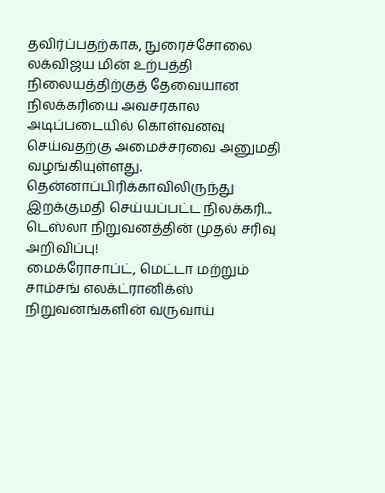தவிர்ப்பதற்காக, நுரைச்சோலை லக்விஜய மின் உற்பத்தி நிலையத்திற்குத் தேவையான நிலக்கரியை அவசரகால அடிப்படையில் கொள்வனவு செய்வதற்கு அமைச்சரவை அனுமதி வழங்கியுள்ளது.
தென்னாப்பிரிக்காவிலிருந்து இறக்குமதி செய்யப்பட்ட நிலக்கரி...
டெஸ்லா நிறுவனத்தின் முதல் சரிவு அறிவிப்பு!
மைக்ரோசாப்ட், மெட்டா மற்றும் சாம்சங் எலக்ட்ரானிக்ஸ் நிறுவனங்களின் வருவாய்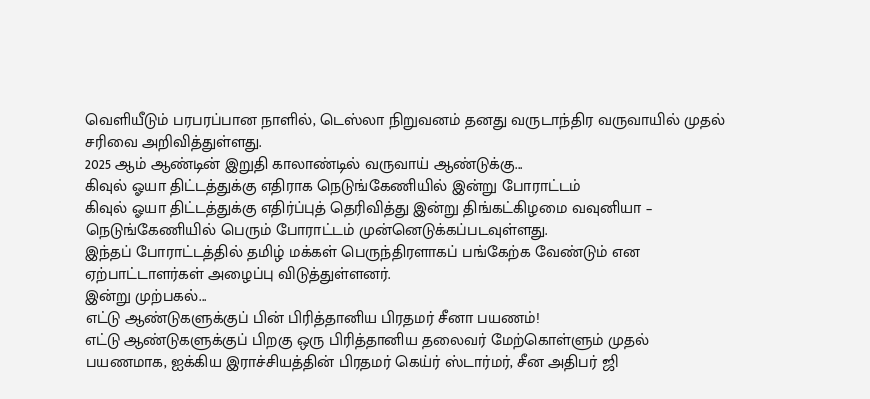வெளியீடும் பரபரப்பான நாளில், டெஸ்லா நிறுவனம் தனது வருடாந்திர வருவாயில் முதல் சரிவை அறிவித்துள்ளது.
2025 ஆம் ஆண்டின் இறுதி காலாண்டில் வருவாய் ஆண்டுக்கு...
கிவுல் ஓயா திட்டத்துக்கு எதிராக நெடுங்கேணியில் இன்று போராட்டம்
கிவுல் ஓயா திட்டத்துக்கு எதிர்ப்புத் தெரிவித்து இன்று திங்கட்கிழமை வவுனியா – நெடுங்கேணியில் பெரும் போராட்டம் முன்னெடுக்கப்படவுள்ளது.
இந்தப் போராட்டத்தில் தமிழ் மக்கள் பெருந்திரளாகப் பங்கேற்க வேண்டும் என ஏற்பாட்டாளர்கள் அழைப்பு விடுத்துள்ளனர்.
இன்று முற்பகல்...
எட்டு ஆண்டுகளுக்குப் பின் பிரித்தானிய பிரதமர் சீனா பயணம்!
எட்டு ஆண்டுகளுக்குப் பிறகு ஒரு பிரித்தானிய தலைவர் மேற்கொள்ளும் முதல் பயணமாக, ஐக்கிய இராச்சியத்தின் பிரதமர் கெய்ர் ஸ்டார்மர், சீன அதிபர் ஜி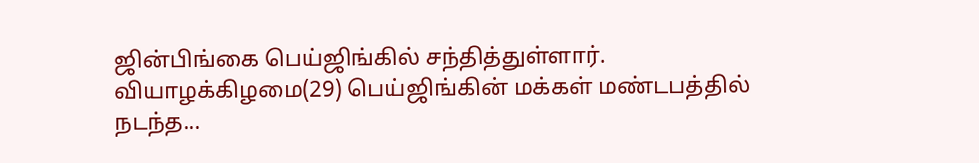ஜின்பிங்கை பெய்ஜிங்கில் சந்தித்துள்ளார்.
வியாழக்கிழமை(29) பெய்ஜிங்கின் மக்கள் மண்டபத்தில் நடந்த...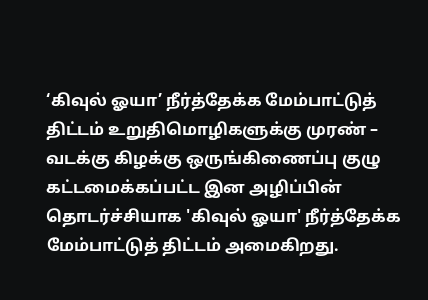‘கிவுல் ஓயா’ நீர்த்தேக்க மேம்பாட்டுத் திட்டம் உறுதிமொழிகளுக்கு முரண் – வடக்கு கிழக்கு ஒருங்கிணைப்பு குழு
கட்டமைக்கப்பட்ட இன அழிப்பின் தொடர்ச்சியாக 'கிவுல் ஓயா' நீர்த்தேக்க மேம்பாட்டுத் திட்டம் அமைகிறது.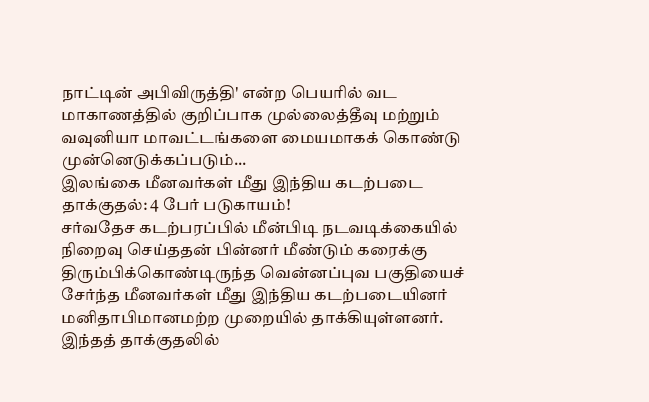நாட்டின் அபிவிருத்தி' என்ற பெயரில் வட மாகாணத்தில் குறிப்பாக முல்லைத்தீவு மற்றும் வவுனியா மாவட்டங்களை மையமாகக் கொண்டு முன்னெடுக்கப்படும்...
இலங்கை மீனவர்கள் மீது இந்திய கடற்படை தாக்குதல்: 4 பேர் படுகாயம்!
சர்வதேச கடற்பரப்பில் மீன்பிடி நடவடிக்கையில் நிறைவு செய்ததன் பின்னர் மீண்டும் கரைக்கு திரும்பிக்கொண்டிருந்த வென்னப்புவ பகுதியைச் சேர்ந்த மீனவர்கள் மீது இந்திய கடற்படையினர் மனிதாபிமானமற்ற முறையில் தாக்கியுள்ளனர். இந்தத் தாக்குதலில்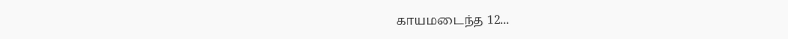காயமடைந்த 12...